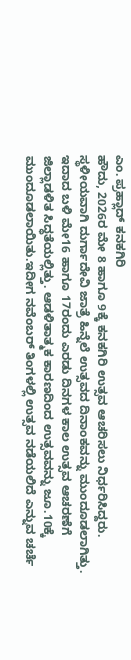ಎಂ. ಪ್ರಹ್ಲಾದ್ ಕನಕಗಿರಿ
ಹೌದು, 2026ರ ಮೇ 8 ಹಾಗೂ 9ಕ್ಕೆ ಕನಕಗಿರಿ ಉತ್ಸವ ಆಚರಿಸಲು ನಿರ್ಧರಿಸಿದ್ದರು. ಸ್ಥಳೀಯವಾಗಿ ದುರ್ಗಾದೇವಿ ಜಾತ್ರೆ ಹಿನ್ನೆಲೆ ಉತ್ಸವದ ದಿನಾಂಕವನ್ನು ಮುಂದೂಡಲಾಗಿತ್ತು. ಇದಾದ ಬಳಿ ಮೇ16 ಹಾಗೂ 17ರಂದು ಎರಡು ದಿನಗಳ ಕಾಲ ಉತ್ಸವ ಆಚರಣೆಗೆ ಜಿಲ್ಲಾಡಳಿತ ಸಿದ್ಧತೆಯಲ್ಲಿತ್ತು. ಆಡಳಿತಾತ್ಮಕ ಕಾರಣದಿಂದ ಉತ್ಸವವನ್ನು ಜೂ.10ಕ್ಕೆ ಮುಂದೂಡಲಾಯಿತು.ಇದೀಗ ನವೆಂಬರ್ ತಿಂಗಳಲ್ಲಿ ಉತ್ಸವ ನಡೆಯಲಿದೆ ಎನ್ನುವ ಚರ್ಚೆ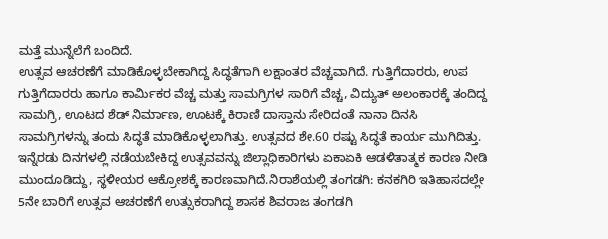ಮತ್ತೆ ಮುನ್ನೆಲೆಗೆ ಬಂದಿದೆ.
ಉತ್ಸವ ಆಚರಣೆಗೆ ಮಾಡಿಕೊಳ್ಳಬೇಕಾಗಿದ್ದ ಸಿದ್ಧತೆಗಾಗಿ ಲಕ್ಷಾಂತರ ವೆಚ್ಚವಾಗಿದೆ. ಗುತ್ತಿಗೆದಾರರು, ಉಪ ಗುತ್ತಿಗೆದಾರರು ಹಾಗೂ ಕಾರ್ಮಿಕರ ವೆಚ್ಚ ಮತ್ತು ಸಾಮಗ್ರಿಗಳ ಸಾರಿಗೆ ವೆಚ್ಚ, ವಿದ್ಯುತ್ ಅಲಂಕಾರಕ್ಕೆ ತಂದಿದ್ದ ಸಾಮಗ್ರಿ, ಊಟದ ಶೆಡ್ ನಿರ್ಮಾಣ, ಊಟಕ್ಕೆ ಕಿರಾಣಿ ದಾಸ್ತಾನು ಸೇರಿದಂತೆ ನಾನಾ ದಿನಸಿ ಸಾಮಗ್ರಿಗಳನ್ನು ತಂದು ಸಿದ್ಧತೆ ಮಾಡಿಕೊಳ್ಳಲಾಗಿತ್ತು. ಉತ್ಸವದ ಶೇ.60 ರಷ್ಟು ಸಿದ್ಧತೆ ಕಾರ್ಯ ಮುಗಿದಿತ್ತು. ಇನ್ನೆರಡು ದಿನಗಳಲ್ಲಿ ನಡೆಯಬೇಕಿದ್ದ ಉತ್ಸವವನ್ನು ಜಿಲ್ಲಾಧಿಕಾರಿಗಳು ಏಕಾಏಕಿ ಆಡಳಿತಾತ್ಮಕ ಕಾರಣ ನೀಡಿ ಮುಂದೂಡಿದ್ದು, ಸ್ಥಳೀಯರ ಆಕ್ರೋಶಕ್ಕೆ ಕಾರಣವಾಗಿದೆ.ನಿರಾಶೆಯಲ್ಲಿ ತಂಗಡಗಿ: ಕನಕಗಿರಿ ಇತಿಹಾಸದಲ್ಲೇ 5ನೇ ಬಾರಿಗೆ ಉತ್ಸವ ಆಚರಣೆಗೆ ಉತ್ಸುಕರಾಗಿದ್ದ ಶಾಸಕ ಶಿವರಾಜ ತಂಗಡಗಿ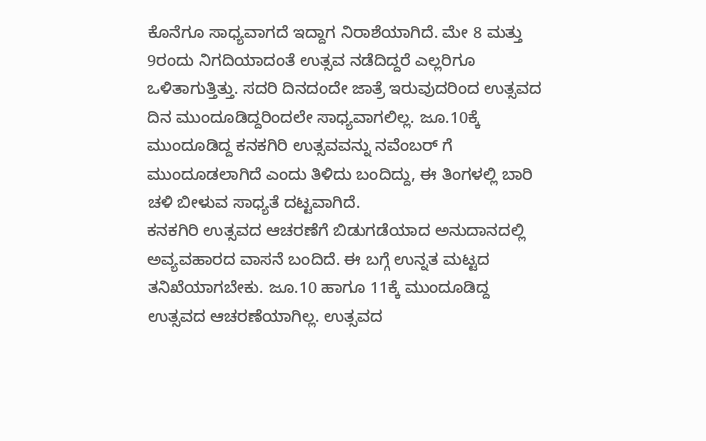ಕೊನೆಗೂ ಸಾಧ್ಯವಾಗದೆ ಇದ್ದಾಗ ನಿರಾಶೆಯಾಗಿದೆ. ಮೇ 8 ಮತ್ತು 9ರಂದು ನಿಗದಿಯಾದಂತೆ ಉತ್ಸವ ನಡೆದಿದ್ದರೆ ಎಲ್ಲರಿಗೂ ಒಳಿತಾಗುತ್ತಿತ್ತು. ಸದರಿ ದಿನದಂದೇ ಜಾತ್ರೆ ಇರುವುದರಿಂದ ಉತ್ಸವದ ದಿನ ಮುಂದೂಡಿದ್ದರಿಂದಲೇ ಸಾಧ್ಯವಾಗಲಿಲ್ಲ. ಜೂ.10ಕ್ಕೆ ಮುಂದೂಡಿದ್ದ ಕನಕಗಿರಿ ಉತ್ಸವವನ್ನು ನವೆಂಬರ್ ಗೆ ಮುಂದೂಡಲಾಗಿದೆ ಎಂದು ತಿಳಿದು ಬಂದಿದ್ದು, ಈ ತಿಂಗಳಲ್ಲಿ ಬಾರಿ ಚಳಿ ಬೀಳುವ ಸಾಧ್ಯತೆ ದಟ್ಟವಾಗಿದೆ.
ಕನಕಗಿರಿ ಉತ್ಸವದ ಆಚರಣೆಗೆ ಬಿಡುಗಡೆಯಾದ ಅನುದಾನದಲ್ಲಿ ಅವ್ಯವಹಾರದ ವಾಸನೆ ಬಂದಿದೆ. ಈ ಬಗ್ಗೆ ಉನ್ನತ ಮಟ್ಟದ ತನಿಖೆಯಾಗಬೇಕು. ಜೂ.10 ಹಾಗೂ 11ಕ್ಕೆ ಮುಂದೂಡಿದ್ದ ಉತ್ಸವದ ಆಚರಣೆಯಾಗಿಲ್ಲ. ಉತ್ಸವದ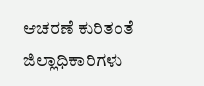ಆಚರಣೆ ಕುರಿತಂತೆ ಜಿಲ್ಲಾಧಿಕಾರಿಗಳು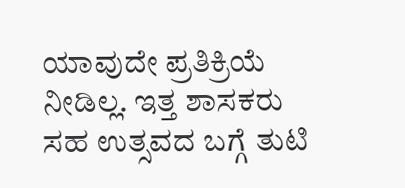ಯಾವುದೇ ಪ್ರತಿಕ್ರಿಯೆ ನೀಡಿಲ್ಲ. ಇತ್ತ ಶಾಸಕರು ಸಹ ಉತ್ಸವದ ಬಗ್ಗೆ ತುಟಿ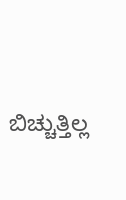ಬಿಚ್ಚುತ್ತಿಲ್ಲ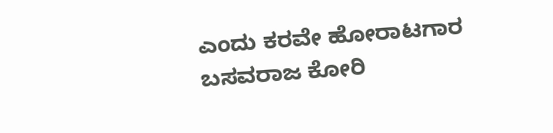ಎಂದು ಕರವೇ ಹೋರಾಟಗಾರ ಬಸವರಾಜ ಕೋರಿ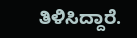ತಿಳಿಸಿದ್ದಾರೆ.